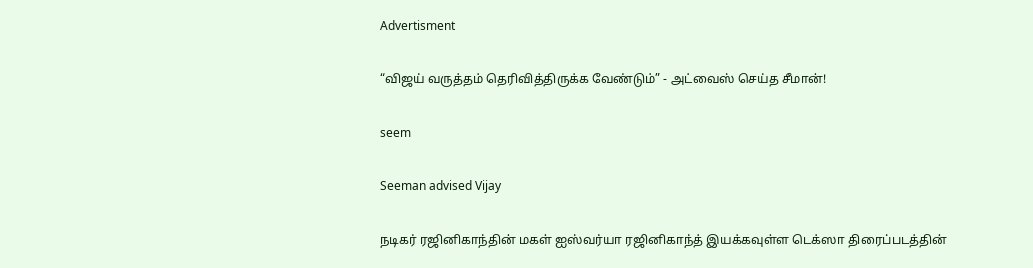Advertisment

“விஜய் வருத்தம் தெரிவித்திருக்க வேண்டும்” - அட்வைஸ் செய்த சீமான்!

seem

Seeman advised Vijay

நடிகர் ரஜினிகாந்தின் மகள் ஐஸ்வர்யா ரஜினிகாந்த் இயக்கவுள்ள டெக்ஸா திரைப்படத்தின்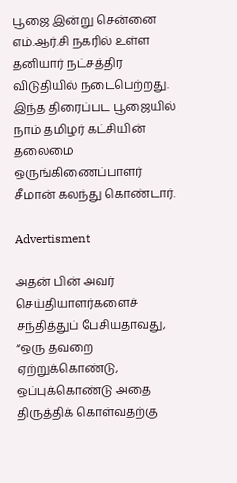பூஜை இன்று சென்னை எம்.ஆர்.சி நகரில் உள்ள தனியார் நட்சத்திர விடுதியில் நடைபெற்றது. இந்த திரைப்பட பூஜையில் நாம் தமிழர் கட்சியின் தலைமை ஒருங்கிணைப்பாளர் சீமான் கலந்து கொண்டார்.

Advertisment

அதன் பின் அவர் செய்தியாளர்களைச் சந்தித்துப் பேசியதாவது, “ஒரு தவறை ஏற்றுக்கொண்டு, ஒப்புக்கொண்டு அதை திருத்திக் கொள்வதற்கு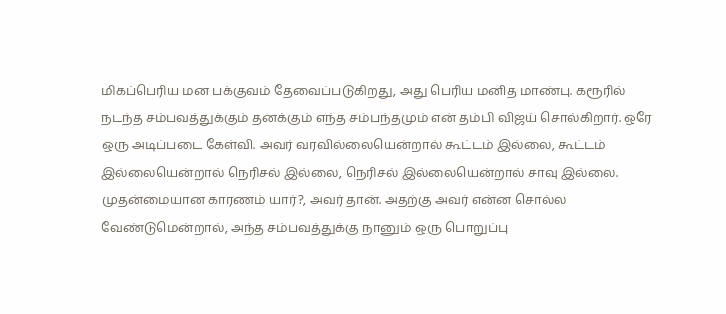மிகப்பெரிய மன பக்குவம் தேவைப்படுகிறது, அது பெரிய மனித மாண்பு. கரூரில் நடந்த சம்பவத்துக்கும் தனக்கும் எந்த சம்பந்தமும் என் தம்பி விஜய் சொல்கிறார். ஒரே ஒரு அடிப்படை கேள்வி. அவர் வரவில்லையென்றால் கூட்டம் இல்லை, கூட்டம் இல்லையென்றால் நெரிசல் இல்லை, நெரிசல் இல்லையென்றால் சாவு இல்லை. முதன்மையான காரணம் யார்?, அவர் தான். அதற்கு அவர் என்ன சொல்ல வேண்டுமென்றால், அந்த சம்பவத்துக்கு நானும் ஒரு பொறுப்பு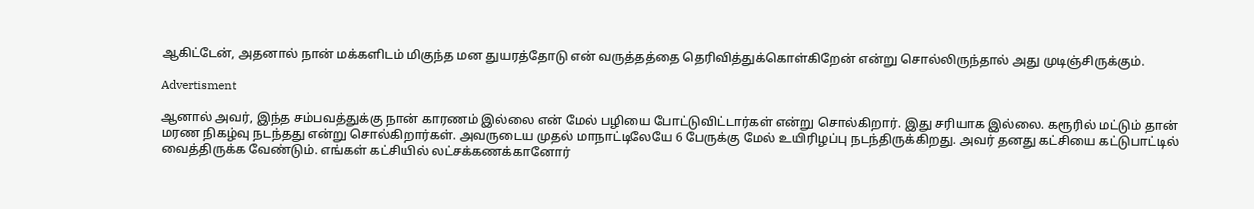ஆகிட்டேன், அதனால் நான் மக்களிடம் மிகுந்த மன துயரத்தோடு என் வருத்தத்தை தெரிவித்துக்கொள்கிறேன் என்று சொல்லிருந்தால் அது முடிஞ்சிருக்கும்.

Advertisment

ஆனால் அவர், இந்த சம்பவத்துக்கு நான் காரணம் இல்லை என் மேல் பழியை போட்டுவிட்டார்கள் என்று சொல்கிறார். இது சரியாக இல்லை. கரூரில் மட்டும் தான் மரண நிகழ்வு நடந்தது என்று சொல்கிறார்கள். அவருடைய முதல் மாநாட்டிலேயே 6 பேருக்கு மேல் உயிரிழப்பு நடந்திருக்கிறது. அவர் தனது கட்சியை கட்டுபாட்டில் வைத்திருக்க வேண்டும். எங்கள் கட்சியில் லட்சக்கணக்கானோர்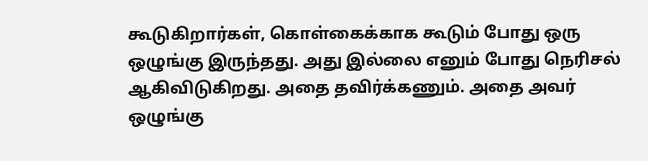கூடுகிறார்கள், கொள்கைக்காக கூடும் போது ஒரு ஒழுங்கு இருந்தது. அது இல்லை எனும் போது நெரிசல் ஆகிவிடுகிறது. அதை தவிர்க்கணும். அதை அவர் ஒழுங்கு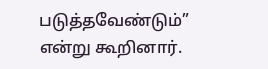படுத்தவேண்டும்” என்று கூறினார்.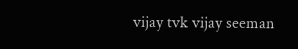vijay tvk vijay seeman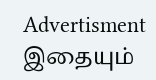Advertisment
இதையும்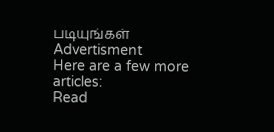படியுங்கள்
Advertisment
Here are a few more articles:
Read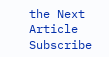the Next Article
Subscribe